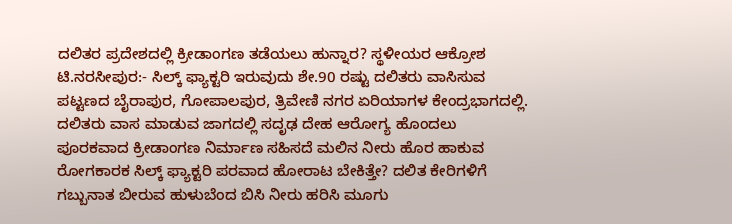ದಲಿತರ ಪ್ರದೇಶದಲ್ಲಿ ಕ್ರೀಡಾಂಗಣ ತಡೆಯಲು ಹುನ್ನಾರ? ಸ್ಥಳೀಯರ ಆಕ್ರೋಶ
ಟಿ.ನರಸೀಪುರ:- ಸಿಲ್ಕ್ ಫ್ಯಾಕ್ಟರಿ ಇರುವುದು ಶೇ.90 ರಷ್ಟು ದಲಿತರು ವಾಸಿಸುವ ಪಟ್ಟಣದ ಬೈರಾಪುರ, ಗೋಪಾಲಪುರ, ತ್ರಿವೇಣಿ ನಗರ ಏರಿಯಾಗಳ ಕೇಂದ್ರಭಾಗದಲ್ಲಿ. ದಲಿತರು ವಾಸ ಮಾಡುವ ಜಾಗದಲ್ಲಿ ಸದೃಢ ದೇಹ ಆರೋಗ್ಯ ಹೊಂದಲು ಪೂರಕವಾದ ಕ್ರೀಡಾಂಗಣ ನಿರ್ಮಾಣ ಸಹಿಸದೆ ಮಲಿನ ನೀರು ಹೊರ ಹಾಕುವ ರೋಗಕಾರಕ ಸಿಲ್ಕ್ ಫ್ಯಾಕ್ಟರಿ ಪರವಾದ ಹೋರಾಟ ಬೇಕಿತ್ತೇ? ದಲಿತ ಕೇರಿಗಳಿಗೆ ಗಬ್ಬುನಾತ ಬೀರುವ ಹುಳುಬೆಂದ ಬಿಸಿ ನೀರು ಹರಿಸಿ ಮೂಗು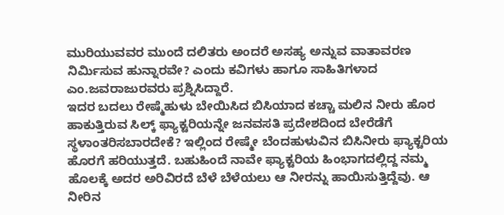ಮುರಿಯುವವರ ಮುಂದೆ ದಲಿತರು ಅಂದರೆ ಅಸಹ್ಯ ಅನ್ನುವ ವಾತಾವರಣ ನಿರ್ಮಿಸುವ ಹುನ್ನಾರವೇ? ಎಂದು ಕವಿಗಳು ಹಾಗೂ ಸಾಹಿತಿಗಳಾದ ಎಂ.ಜವರಾಜುರವರು ಪ್ರಶ್ನಿಸಿದ್ದಾರೆ.
ಇದರ ಬದಲು ರೇಷ್ಮೆಹುಳು ಬೇಯಿಸಿದ ಬಿಸಿಯಾದ ಕಚ್ಚಾ ಮಲಿನ ನೀರು ಹೊರ ಹಾಕುತ್ತಿರುವ ಸಿಲ್ಕ್ ಫ್ಯಾಕ್ಟರಿಯನ್ನೇ ಜನವಸತಿ ಪ್ರದೇಶದಿಂದ ಬೇರೆಡೆಗೆ ಸ್ಥಳಾಂತರಿಸಬಾರದೇಕೆ? ಇಲ್ಲಿಂದ ರೇಷ್ಮೇ ಬೆಂದಹುಳುವಿನ ಬಿಸಿನೀರು ಫ್ಯಾಕ್ಟರಿಯ ಹೊರಗೆ ಹರಿಯುತ್ತದೆ. ಬಹುಹಿಂದೆ ನಾವೇ ಫ್ಯಾಕ್ಟರಿಯ ಹಿಂಭಾಗದಲ್ಲಿದ್ದ ನಮ್ಮ ಹೊಲಕ್ಕೆ ಅದರ ಅರಿವಿರದೆ ಬೆಳೆ ಬೆಳೆಯಲು ಆ ನೀರನ್ನು ಹಾಯಿಸುತ್ತಿದ್ದೆವು. ಆ ನೀರಿನ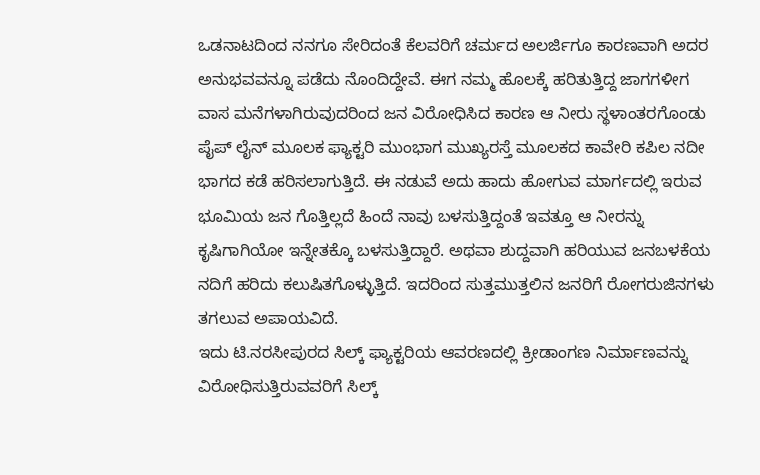ಒಡನಾಟದಿಂದ ನನಗೂ ಸೇರಿದಂತೆ ಕೆಲವರಿಗೆ ಚರ್ಮದ ಅಲರ್ಜಿಗೂ ಕಾರಣವಾಗಿ ಅದರ ಅನುಭವವನ್ನೂ ಪಡೆದು ನೊಂದಿದ್ದೇವೆ. ಈಗ ನಮ್ಮ ಹೊಲಕ್ಕೆ ಹರಿತುತ್ತಿದ್ದ ಜಾಗಗಳೀಗ ವಾಸ ಮನೆಗಳಾಗಿರುವುದರಿಂದ ಜನ ವಿರೋಧಿಸಿದ ಕಾರಣ ಆ ನೀರು ಸ್ಥಳಾಂತರಗೊಂಡು ಪೈಪ್ ಲೈನ್ ಮೂಲಕ ಫ್ಯಾಕ್ಟರಿ ಮುಂಭಾಗ ಮುಖ್ಯರಸ್ತೆ ಮೂಲಕದ ಕಾವೇರಿ ಕಪಿಲ ನದೀ ಭಾಗದ ಕಡೆ ಹರಿಸಲಾಗುತ್ತಿದೆ. ಈ ನಡುವೆ ಅದು ಹಾದು ಹೋಗುವ ಮಾರ್ಗದಲ್ಲಿ ಇರುವ ಭೂಮಿಯ ಜನ ಗೊತ್ತಿಲ್ಲದೆ ಹಿಂದೆ ನಾವು ಬಳಸುತ್ತಿದ್ದಂತೆ ಇವತ್ತೂ ಆ ನೀರನ್ನು ಕೃಷಿಗಾಗಿಯೋ ಇನ್ನೇತಕ್ಕೊ ಬಳಸುತ್ತಿದ್ದಾರೆ. ಅಥವಾ ಶುದ್ದವಾಗಿ ಹರಿಯುವ ಜನಬಳಕೆಯ ನದಿಗೆ ಹರಿದು ಕಲುಷಿತಗೊಳ್ಳುತ್ತಿದೆ. ಇದರಿಂದ ಸುತ್ತಮುತ್ತಲಿನ ಜನರಿಗೆ ರೋಗರುಜಿನಗಳು ತಗಲುವ ಅಪಾಯವಿದೆ.
ಇದು ಟಿ.ನರಸೀಪುರದ ಸಿಲ್ಕ್ ಫ್ಯಾಕ್ಟರಿಯ ಆವರಣದಲ್ಲಿ ಕ್ರೀಡಾಂಗಣ ನಿರ್ಮಾಣವನ್ನು ವಿರೋಧಿಸುತ್ತಿರುವವರಿಗೆ ಸಿಲ್ಕ್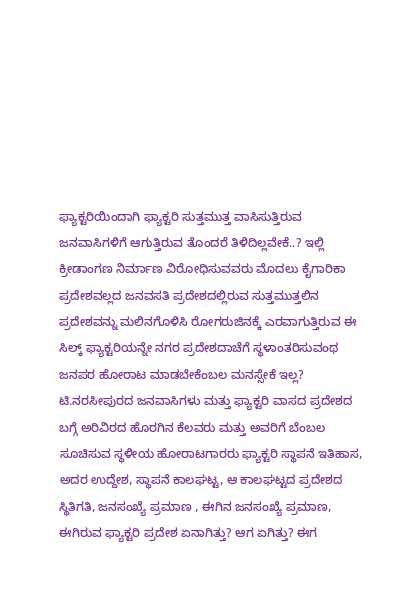ಫ್ಯಾಕ್ಟರಿಯಿಂದಾಗಿ ಫ್ಯಾಕ್ಟರಿ ಸುತ್ತಮುತ್ತ ವಾಸಿಸುತ್ತಿರುವ ಜನವಾಸಿಗಳಿಗೆ ಆಗುತ್ತಿರುವ ತೊಂದರೆ ತಿಳಿದಿಲ್ಲವೇಕೆ..? ಇಲ್ಲಿ ಕ್ರೀಡಾಂಗಣ ನಿರ್ಮಾಣ ವಿರೋಧಿಸುವವರು ಮೊದಲು ಕೈಗಾರಿಕಾ ಪ್ರದೇಶವಲ್ಲದ ಜನವಸತಿ ಪ್ರದೇಶದಲ್ಲಿರುವ ಸುತ್ತಮುತ್ತಲಿನ ಪ್ರದೇಶವನ್ನು ಮಲಿನಗೊಳಿಸಿ ರೋಗರುಜಿನಕ್ಕೆ ಎರವಾಗುತ್ತಿರುವ ಈ ಸಿಲ್ಕ್ ಫ್ಯಾಕ್ಟರಿಯನ್ನೇ ನಗರ ಪ್ರದೇಶದಾಚೆಗೆ ಸ್ಥಳಾಂತರಿಸುವಂಥ ಜನಪರ ಹೋರಾಟ ಮಾಡಬೇಕೆಂಬಲ ಮನಸ್ಸೇಕೆ ಇಲ್ಲ?
ಟಿ.ನರಸೀಪುರದ ಜನವಾಸಿಗಳು ಮತ್ತು ಫ್ಯಾಕ್ಟರಿ ವಾಸದ ಪ್ರದೇಶದ ಬಗ್ಗೆ ಅರಿವಿರದ ಹೊರಗಿನ ಕೆಲವರು ಮತ್ತು ಅವರಿಗೆ ಬೆಂಬಲ ಸೂಚಿಸುವ ಸ್ಥಳೀಯ ಹೋರಾಟಗಾರರು ಫ್ಯಾಕ್ಟರಿ ಸ್ಥಾಪನೆ ಇತಿಹಾಸ, ಅದರ ಉದ್ದೇಶ, ಸ್ಥಾಪನೆ ಕಾಲಘಟ್ಟ, ಆ ಕಾಲಘಟ್ಟದ ಪ್ರದೇಶದ ಸ್ಥಿತಿಗತಿ, ಜನಸಂಖ್ಯೆ ಪ್ರಮಾಣ , ಈಗಿನ ಜನಸಂಖ್ಯೆ ಪ್ರಮಾಣ, ಈಗಿರುವ ಫ್ಯಾಕ್ಟರಿ ಪ್ರದೇಶ ಏನಾಗಿತ್ತು? ಆಗ ಏಗಿತ್ತು? ಈಗ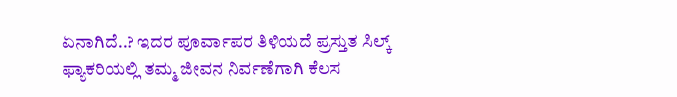ಏನಾಗಿದೆ..? ಇದರ ಪೂರ್ವಾಪರ ತಿಳಿಯದೆ ಪ್ರಸ್ತುತ ಸಿಲ್ಕ್ ಫ್ಯಾಕರಿಯಲ್ಲಿ ತಮ್ಮ ಜೀವನ ನಿರ್ವಣೆಗಾಗಿ ಕೆಲಸ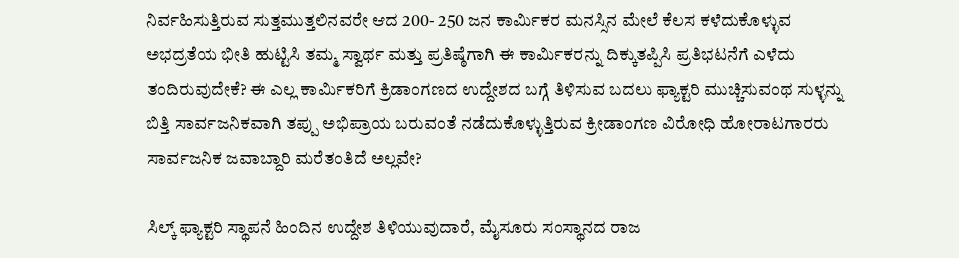ನಿರ್ವಹಿಸುತ್ತಿರುವ ಸುತ್ತಮುತ್ತಲಿನವರೇ ಆದ 200- 250 ಜನ ಕಾರ್ಮಿಕರ ಮನಸ್ಸಿನ ಮೇಲೆ ಕೆಲಸ ಕಳೆದುಕೊಳ್ಳುವ ಅಭದ್ರತೆಯ ಭೀತಿ ಹುಟ್ಟಿಸಿ ತಮ್ಮ ಸ್ವಾರ್ಥ ಮತ್ತು ಪ್ರತಿಷ್ಠೆಗಾಗಿ ಈ ಕಾರ್ಮಿಕರನ್ನು ದಿಕ್ಕುತಪ್ಪಿಸಿ ಪ್ರತಿಭಟನೆಗೆ ಎಳೆದು ತಂದಿರುವುದೇಕೆ? ಈ ಎಲ್ಲ ಕಾರ್ಮಿಕರಿಗೆ ಕ್ರಿಡಾಂಗಣದ ಉದ್ದೇಶದ ಬಗ್ಗೆ ತಿಳಿಸುವ ಬದಲು ಫ್ಯಾಕ್ಟರಿ ಮುಚ್ಚಿಸುವಂಥ ಸುಳ್ಳನ್ನು ಬಿತ್ತಿ ಸಾರ್ವಜನಿಕವಾಗಿ ತಪ್ಪು ಅಭಿಪ್ರಾಯ ಬರುವಂತೆ ನಡೆದುಕೊಳ್ಳುತ್ತಿರುವ ಕ್ರೀಡಾಂಗಣ ವಿರೋಧಿ ಹೋರಾಟಗಾರರು ಸಾರ್ವಜನಿಕ ಜವಾಬ್ದಾರಿ ಮರೆತಂತಿದೆ ಅಲ್ಲವೇ?

ಸಿಲ್ಕ್ ಫ್ಯಾಕ್ಟರಿ ಸ್ಥಾಪನೆ ಹಿಂದಿನ ಉದ್ದೇಶ ತಿಳಿಯುವುದಾರೆ, ಮೈಸೂರು ಸಂಸ್ಥಾನದ ರಾಜ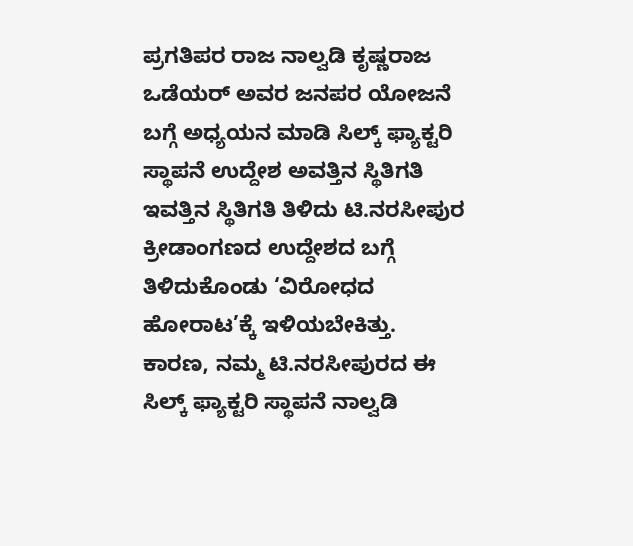ಪ್ರಗತಿಪರ ರಾಜ ನಾಲ್ವಡಿ ಕೃಷ್ಣರಾಜ ಒಡೆಯರ್ ಅವರ ಜನಪರ ಯೋಜನೆ ಬಗ್ಗೆ ಅಧ್ಯಯನ ಮಾಡಿ ಸಿಲ್ಕ್ ಫ್ಯಾಕ್ಟರಿ ಸ್ಥಾಪನೆ ಉದ್ದೇಶ ಅವತ್ತಿನ ಸ್ಥಿತಿಗತಿ ಇವತ್ತಿನ ಸ್ಥಿತಿಗತಿ ತಿಳಿದು ಟಿ.ನರಸೀಪುರ ಕ್ರೀಡಾಂಗಣದ ಉದ್ದೇಶದ ಬಗ್ಗೆ ತಿಳಿದುಕೊಂಡು ‘ವಿರೋಧದ ಹೋರಾಟ’ಕ್ಕೆ ಇಳಿಯಬೇಕಿತ್ತು.
ಕಾರಣ, ನಮ್ಮ ಟಿ.ನರಸೀಪುರದ ಈ ಸಿಲ್ಕ್ ಫ್ಯಾಕ್ಟರಿ ಸ್ಥಾಪನೆ ನಾಲ್ವಡಿ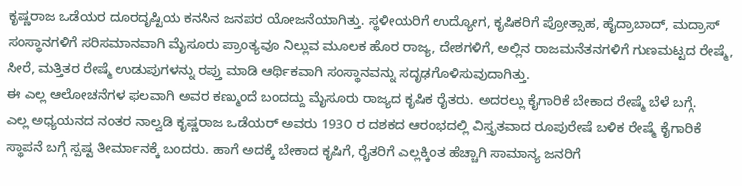ಕೃಷ್ಣರಾಜ ಒಡೆಯರ ದೂರದೃಷ್ಟಿಯ ಕನಸಿನ ಜನಪರ ಯೋಜನೆಯಾಗಿತ್ತು. ಸ್ಥಳೀಯರಿಗೆ ಉದ್ಯೋಗ, ಕೃಷಿಕರಿಗೆ ಪ್ರೋತ್ಸಾಹ, ಹೈದ್ರಾಬಾದ್, ಮದ್ರಾಸ್ ಸಂಸ್ಥಾನಗಳಿಗೆ ಸರಿಸಮಾನವಾಗಿ ಮೈಸೂರು ಪ್ರಾಂತ್ಯವೂ ನಿಲ್ಲುವ ಮೂಲಕ ಹೊರ ರಾಜ್ಯ, ದೇಶಗಳಿಗೆ, ಅಲ್ಲಿನ ರಾಜಮನೆತನಗಳಿಗೆ ಗುಣಮಟ್ಟದ ರೇಷ್ಮೆ, ಸೀರೆ, ಮತ್ತಿತರ ರೇಷ್ಮೆ ಉಡುಪುಗಳನ್ನು ರಪ್ತು ಮಾಡಿ ಆರ್ಥಿಕವಾಗಿ ಸಂಸ್ಥಾನವನ್ನು ಸದೃಢಗೊಳಿಸುವುದಾಗಿತ್ತು.
ಈ ಎಲ್ಲ ಆಲೋಚನೆಗಳ ಫಲವಾಗಿ ಅವರ ಕಣ್ಮುಂದೆ ಬಂದದ್ದು ಮೈಸೂರು ರಾಜ್ಯದ ಕೃಷಿಕ ರೈತರು. ಅದರಲ್ಲು ಕೈಗಾರಿಕೆ ಬೇಕಾದ ರೇಷ್ಮೆ ಬೆಳೆ ಬಗ್ಗೆ.
ಎಲ್ಲ ಅಧ್ಯಯನದ ನಂತರ ನಾಲ್ವಡಿ ಕೃಷ್ಣರಾಜ ಒಡೆಯರ್ ಅವರು 193೦ ರ ದಶಕದ ಆರಂಭದಲ್ಲಿ ವಿಸ್ತೃತವಾದ ರೂಪುರೇಷೆ ಬಳಿಕ ರೇಷ್ಮೆ ಕೈಗಾರಿಕೆ ಸ್ಥಾಪನೆ ಬಗ್ಗೆ ಸ್ಪಷ್ಟ ತೀರ್ಮಾನಕ್ಕೆ ಬಂದರು. ಹಾಗೆ ಅದಕ್ಕೆ ಬೇಕಾದ ಕೃಷಿಗೆ, ರೈತರಿಗೆ ಎಲ್ಲಕ್ಕಿಂತ ಹೆಚ್ಚಾಗಿ ಸಾಮಾನ್ಯ ಜನರಿಗೆ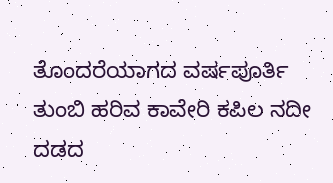ತೊಂದರೆಯಾಗದ ವರ್ಷಪೂರ್ತಿ ತುಂಬಿ ಹರಿವ ಕಾವೇರಿ ಕಪಿಲ ನದೀ ದಡದ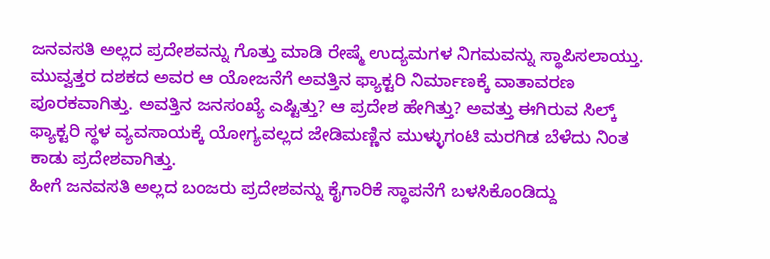ಜನವಸತಿ ಅಲ್ಲದ ಪ್ರದೇಶವನ್ನು ಗೊತ್ತು ಮಾಡಿ ರೇಷ್ಮೆ ಉದ್ಯಮಗಳ ನಿಗಮವನ್ನು ಸ್ಥಾಪಿಸಲಾಯ್ತು.
ಮುವ್ವತ್ತರ ದಶಕದ ಅವರ ಆ ಯೋಜನೆಗೆ ಅವತ್ತಿನ ಫ್ಯಾಕ್ಟರಿ ನಿರ್ಮಾಣಕ್ಕೆ ವಾತಾವರಣ ಪೂರಕವಾಗಿತ್ತು. ಅವತ್ತಿನ ಜನಸಂಖ್ಯೆ ಎಷ್ಟಿತ್ತು? ಆ ಪ್ರದೇಶ ಹೇಗಿತ್ತು? ಅವತ್ತು ಈಗಿರುವ ಸಿಲ್ಕ್ ಫ್ಯಾಕ್ಟರಿ ಸ್ಥಳ ವ್ಯವಸಾಯಕ್ಕೆ ಯೋಗ್ಯವಲ್ಲದ ಜೇಡಿಮಣ್ಣಿನ ಮುಳ್ಳುಗಂಟಿ ಮರಗಿಡ ಬೆಳೆದು ನಿಂತ ಕಾಡು ಪ್ರದೇಶವಾಗಿತ್ತು.
ಹೀಗೆ ಜನವಸತಿ ಅಲ್ಲದ ಬಂಜರು ಪ್ರದೇಶವನ್ನು ಕೈಗಾರಿಕೆ ಸ್ಥಾಪನೆಗೆ ಬಳಸಿಕೊಂಡಿದ್ದು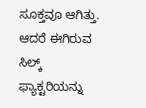ಸೂಕ್ತವೂ ಆಗಿತ್ತು. ಆದರೆ ಈಗಿರುವ ಸಿಲ್ಕ್ ಫ್ಯಾಕ್ಟರಿಯನ್ನು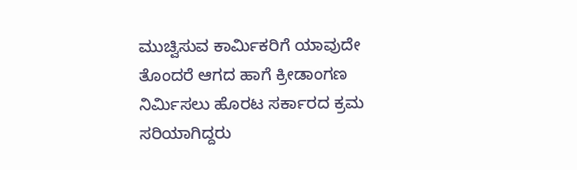ಮುಚ್ವಿಸುವ ಕಾರ್ಮಿಕರಿಗೆ ಯಾವುದೇ ತೊಂದರೆ ಆಗದ ಹಾಗೆ ಕ್ರೀಡಾಂಗಣ ನಿರ್ಮಿಸಲು ಹೊರಟ ಸರ್ಕಾರದ ಕ್ರಮ ಸರಿಯಾಗಿದ್ದರು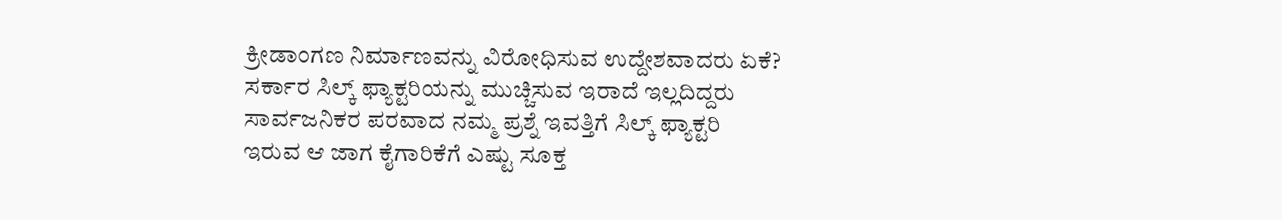ಕ್ರೀಡಾಂಗಣ ನಿರ್ಮಾಣವನ್ನು ವಿರೋಧಿಸುವ ಉದ್ದೇಶವಾದರು ಏಕೆ? ಸರ್ಕಾರ ಸಿಲ್ಕ್ ಫ್ಯಾಕ್ಟರಿಯನ್ನು ಮುಚ್ಚಿಸುವ ಇರಾದೆ ಇಲ್ಲದಿದ್ದರು ಸಾರ್ವಜನಿಕರ ಪರವಾದ ನಮ್ಮ ಪ್ರಶ್ನೆ ಇವತ್ತಿಗೆ ಸಿಲ್ಕ್ ಫ್ಯಾಕ್ಟರಿ ಇರುವ ಆ ಜಾಗ ಕೈಗಾರಿಕೆಗೆ ಎಷ್ಟು ಸೂಕ್ತ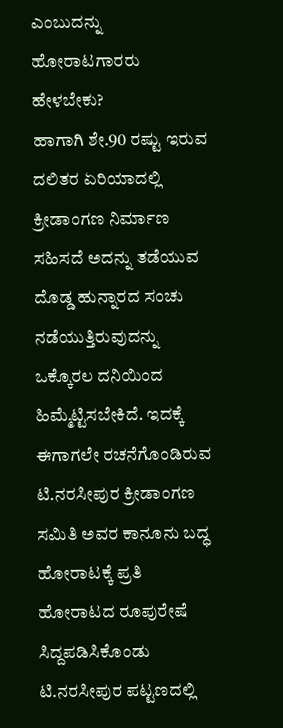ಎಂಬುದನ್ನು ಹೋರಾಟಗಾರರು ಹೇಳಬೇಕು?
ಹಾಗಾಗಿ ಶೇ.90 ರಷ್ಟು ಇರುವ ದಲಿತರ ಏರಿಯಾದಲ್ಲಿ ಕ್ರೀಡಾಂಗಣ ನಿರ್ಮಾಣ ಸಹಿಸದೆ ಅದನ್ನು ತಡೆಯುವ ದೊಡ್ಡ ಹುನ್ನಾರದ ಸಂಚು ನಡೆಯುತ್ತಿರುವುದನ್ನು ಒಕ್ಕೊರಲ ದನಿಯಿಂದ ಹಿಮ್ಮೆಟ್ಟಿಸಬೇಕಿದೆ. ಇದಕ್ಕೆ ಈಗಾಗಲೇ ರಚನೆಗೊಂಡಿರುವ ಟಿ.ನರಸೀಪುರ ಕ್ರೀಡಾಂಗಣ ಸಮಿತಿ ಅವರ ಕಾನೂನು ಬದ್ಧ ಹೋರಾಟಕ್ಕೆ ಪ್ರತಿ ಹೋರಾಟದ ರೂಪುರೇಷೆ ಸಿದ್ದಪಡಿಸಿಕೊಂಡು ಟಿ.ನರಸೀಪುರ ಪಟ್ಟಣದಲ್ಲಿ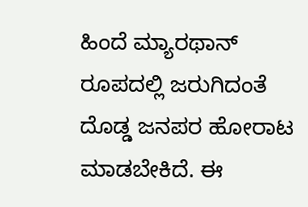ಹಿಂದೆ ಮ್ಯಾರಥಾನ್ ರೂಪದಲ್ಲಿ ಜರುಗಿದಂತೆ ದೊಡ್ಡ ಜನಪರ ಹೋರಾಟ ಮಾಡಬೇಕಿದೆ. ಈ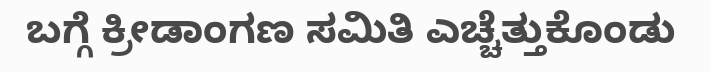ಬಗ್ಗೆ ಕ್ರೀಡಾಂಗಣ ಸಮಿತಿ ಎಚ್ಚೆತ್ತುಕೊಂಡು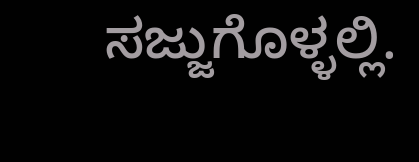ಸಜ್ಜುಗೊಳ್ಳಲ್ಲಿ.